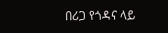በሪጋ የጎዳና ላይ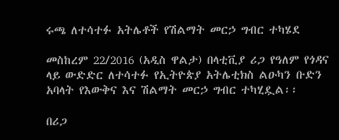ሩጫ ለተሳተፉ አትሌቶች የሽልማት መርኃ ግብር ተካሄደ

መስከረም 22/2016 (አዲስ ዋልታ) በላቲቪያ ሪጋ የዓለም የጎዳና ላይ ውድድር ለተሳተፉ የኢትዮጵያ አትሌቲክስ ልዑካን ቡድን አባላት የእውቅና እና ሽልማት መርኃ ግብር ተካሂዷል፡፡

በሪጋ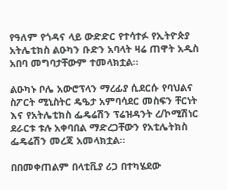የዓለም የጎዳና ላይ ውድድር የተሳተፉ የኢትዮጵያ አትሌቲክስ ልዑካን ቡድን አባላት ዛሬ ጠዋት አዲስ አበባ መግባታቸውም ተመላክቷል፡፡

ልዑካኑ ቦሌ አውሮፕላን ማረፊያ ሲደርሱ የባህልና ስፖርት ሚኒስትር ዴዔታ አምባሳደር መስፍን ቸርነት እና የአትሌቲክስ ፌዴሬሽን ፕሬዝዳንት ረ/ኮሚሽነር ደራርቱ ቱሉ አቀባበል ማድረጋቸውን የአቲሌትክስ ፌዴሬሽን መረጃ አመላክቷል፡፡

በበመቀጠልም በላቲቪያ ሪጋ በተካሄደው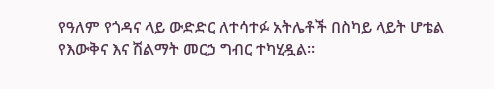የዓለም የጎዳና ላይ ውድድር ለተሳተፉ አትሌቶች በስካይ ላይት ሆቴል የእውቅና እና ሽልማት መርኃ ግብር ተካሂዷል፡፡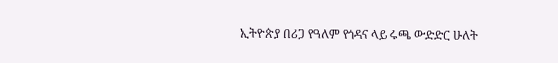ኢትዮጵያ በሪጋ የዓለም የጎዳና ላይ ሩጫ ውድድር ሁለት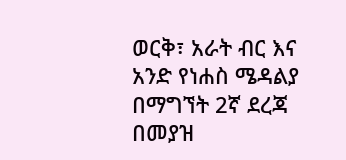ወርቅ፣ አራት ብር እና አንድ የነሐስ ሜዳልያ በማግኘት 2ኛ ደረጃ በመያዝ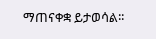ማጠናቀቋ ይታወሳል፡፡